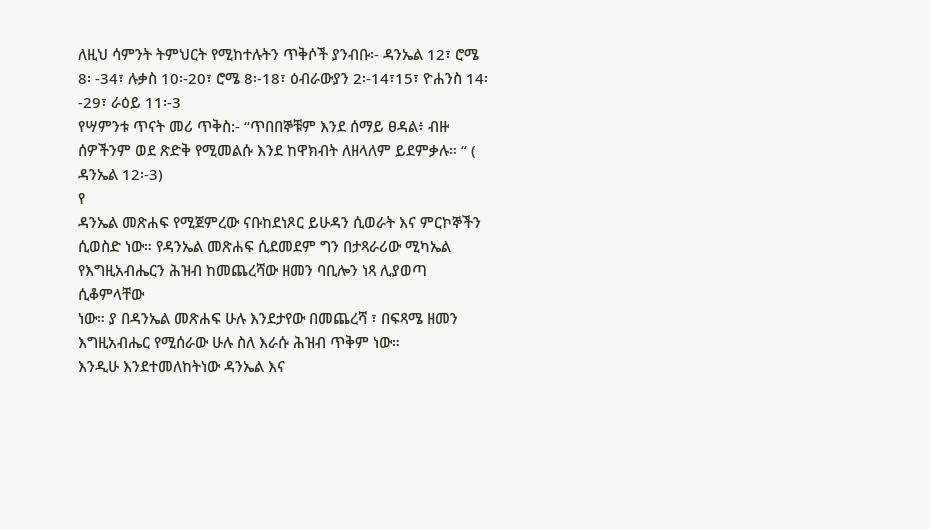ለዚህ ሳምንት ትምህርት የሚከተሉትን ጥቅሶች ያንብቡ፡- ዳንኤል 12፣ ሮሜ 8፡ -34፣ ሉቃስ 10፡-20፣ ሮሜ 8፡-18፣ ዕብራውያን 2፡-14፣15፣ ዮሐንስ 14፡-29፣ ራዕይ 11፡-3
የሣምንቱ ጥናት መሪ ጥቅስ:- “ጥበበኞቹም እንደ ሰማይ ፀዳል፥ ብዙ ሰዎችንም ወደ ጽድቅ የሚመልሱ እንደ ከዋክብት ለዘላለም ይደምቃሉ። “ ( ዳንኤል 12፡-3)
የ
ዳንኤል መጽሐፍ የሚጀምረው ናቡከደነጾር ይሁዳን ሲወራት እና ምርኮኞችን
ሲወስድ ነው። የዳንኤል መጽሐፍ ሲደመደም ግን በታጻራሪው ሚካኤል
የእግዚአብሔርን ሕዝብ ከመጨረሻው ዘመን ባቢሎን ነጻ ሊያወጣ ሲቆምላቸው
ነው። ያ በዳንኤል መጽሐፍ ሁሉ እንደታየው በመጨረሻ ፣ በፍጻሜ ዘመን
እግዚአብሔር የሚሰራው ሁሉ ስለ እራሱ ሕዝብ ጥቅም ነው።
እንዲሁ እንደተመለከትነው ዳንኤል እና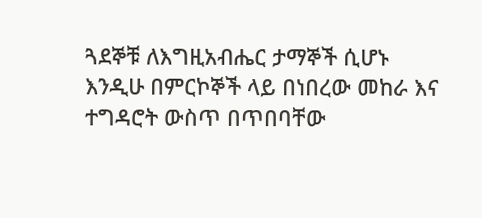ጓደኞቹ ለእግዚአብሔር ታማኞች ሲሆኑ
እንዲሁ በምርኮኞች ላይ በነበረው መከራ እና ተግዳሮት ውስጥ በጥበባቸው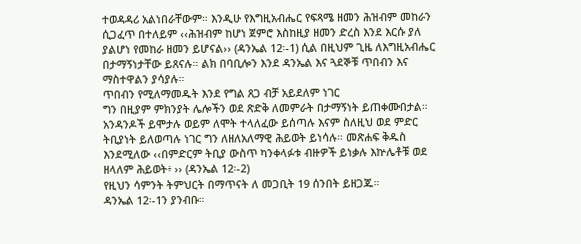ተወዳዳሪ አልነበራቸውም። እንዲሁ የእግዚአብሔር የፍጻሜ ዘመን ሕዝብም መከራን
ሲጋፈጥ በተለይም ‹‹ሕዝብም ከሆነ ጀምሮ እስከዚያ ዘመን ድረስ እንደ እርሱ ያለ
ያልሆነ የመከራ ዘመን ይሆናል›› (ዳንኤል 12፡-1) ሲል በዚህም ጊዜ ለእግዚአብሔር
በታማኝነታቸው ይጸናሉ። ልክ በባቢሎን እንደ ዳንኤል እና ጓደኞቹ ጥበብን እና
ማስተዋልን ያሳያሉ።
ጥበብን የሚለማመዱት እንደ የግል ጸጋ ብቻ አይደለም ነገር
ግን በዚያም ምክንያት ሌሎችን ወደ ጽድቅ ለመምራት በታማኝነት ይጠቀሙበታል።
አንዳንዶች ይሞታሉ ወይም ለሞት ተላለፈው ይሰጣሉ እናም ስለዚህ ወደ ምድር
ትቢያነት ይለወጣሉ ነገር ግን ለዘለአለማዊ ሕይወት ይነሳሉ። መጽሐፍ ቅዱስ
እንደሚለው ‹‹በምድርም ትቢያ ውስጥ ካንቀላፉቱ ብዙዎች ይነቃሉ እኵሌቶቹ ወደ
ዘላለም ሕይወት፥ ›› (ዳንኤል 12፡-2)
የዚህን ሳምንት ትምህርት በማጥናት ለ መጋቢት 19 ሰንበት ይዘጋጁ።
ዳንኤል 12፡-1ን ያንብቡ።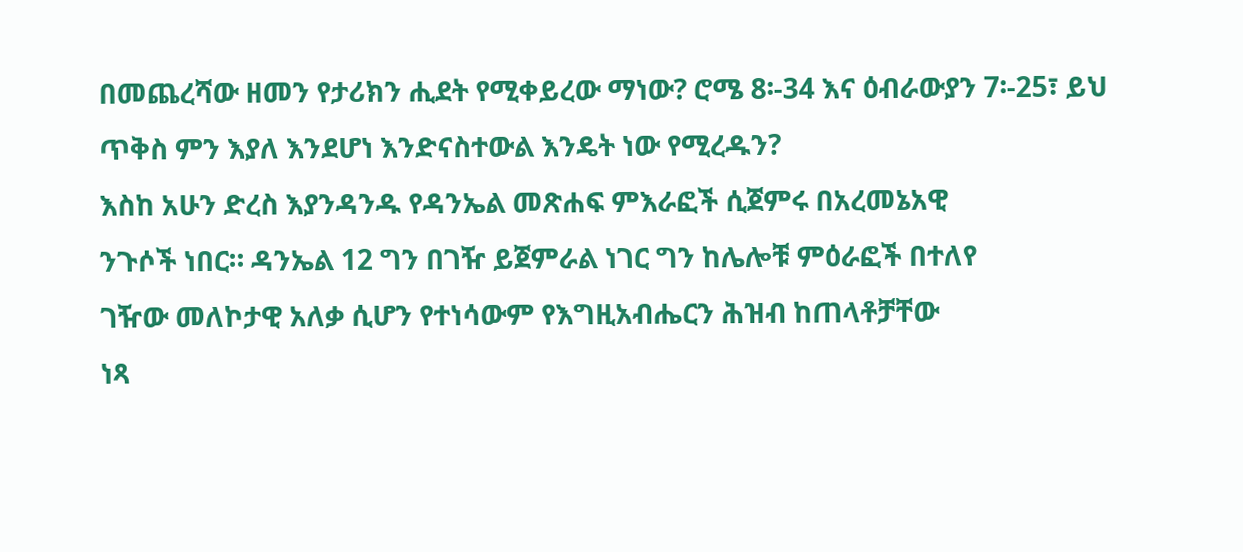በመጨረሻው ዘመን የታሪክን ሒደት የሚቀይረው ማነው? ሮሜ 8፡-34 እና ዕብራውያን 7፡-25፣ ይህ ጥቅስ ምን እያለ እንደሆነ እንድናስተውል እንዴት ነው የሚረዱን?
እስከ አሁን ድረስ እያንዳንዱ የዳንኤል መጽሐፍ ምእራፎች ሲጀምሩ በአረመኔአዊ
ንጉሶች ነበር። ዳንኤል 12 ግን በገዥ ይጀምራል ነገር ግን ከሌሎቹ ምዕራፎች በተለየ
ገዥው መለኮታዊ አለቃ ሲሆን የተነሳውም የእግዚአብሔርን ሕዝብ ከጠላቶቻቸው
ነጻ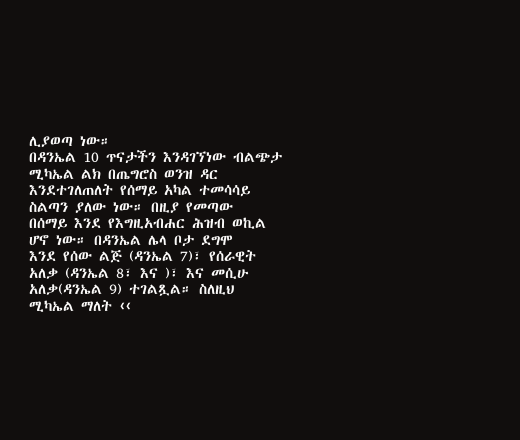ሊያወጣ ነው።
በዳንኤል 10 ጥናታችን እንዳገኘነው ብልጭታ ሚካኤል ልክ በጤግሮስ ወንዝ ዳር
እንደተገለጠለት የሰማይ አካል ተመሳሳይ ስልጣን ያለው ነው። በዚያ የመጣው
በሰማይ እንደ የእግዚአብሐር ሕዝብ ወኪል ሆኖ ነው። በዳንኤል ሌላ ቦታ ደግሞ
እንደ የሰው ልጅ (ዳንኤል 7)፣ የሰራዊት አለቃ (ዳንኤል 8፣ እና )፣ እና መሲሁ
አለቃ(ዳንኤል 9) ተገልጿል። ስለዚህ ሚካኤል ማለት ‹‹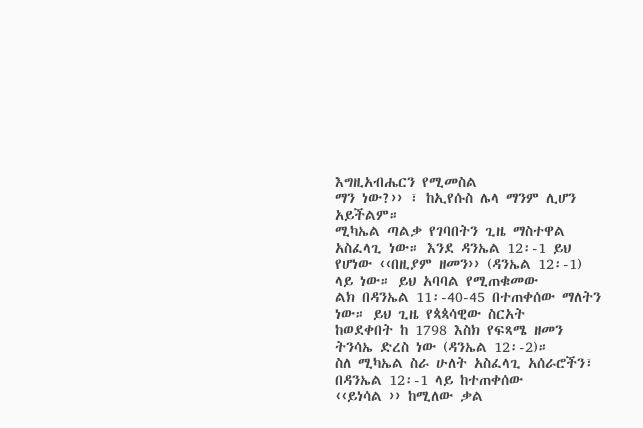እግዚአብሔርን የሚመስል
ማን ነው?›› ፣ ከኢየሱስ ሌላ ማንም ሊሆን አይችልም።
ሚካኤል ጣልቃ የገባበትን ጊዜ ማስተዋል አስፈላጊ ነው። እንደ ዳንኤል 12፡-1 ይህ
የሆነው ‹‹በዚያም ዘመን›› (ዳንኤል 12፡-1) ላይ ነው። ይህ አባባል የሚጠቁመው
ልክ በዳንኤል 11፡-40-45 በተጠቀሰው ማለትን ነው። ይህ ጊዜ የጳጳሳዊው ስርአት
ከወደቀበት ከ 1798 እስክ የፍጻሜ ዘመን ትንሳኤ ድረስ ነው (ዳንኤል 12፡-2)።
ስለ ሚካኤል ስራ ሁለት አስፈላጊ አሰራሮችን፣ በዳንኤል 12፡-1 ላይ ከተጠቀሰው
‹‹ይነሳል ›› ከሚለው ቃል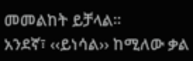መመልከት ይቻላል።
አንደኛ፣ ‹‹ይነሳል›› ከሚለው ቃል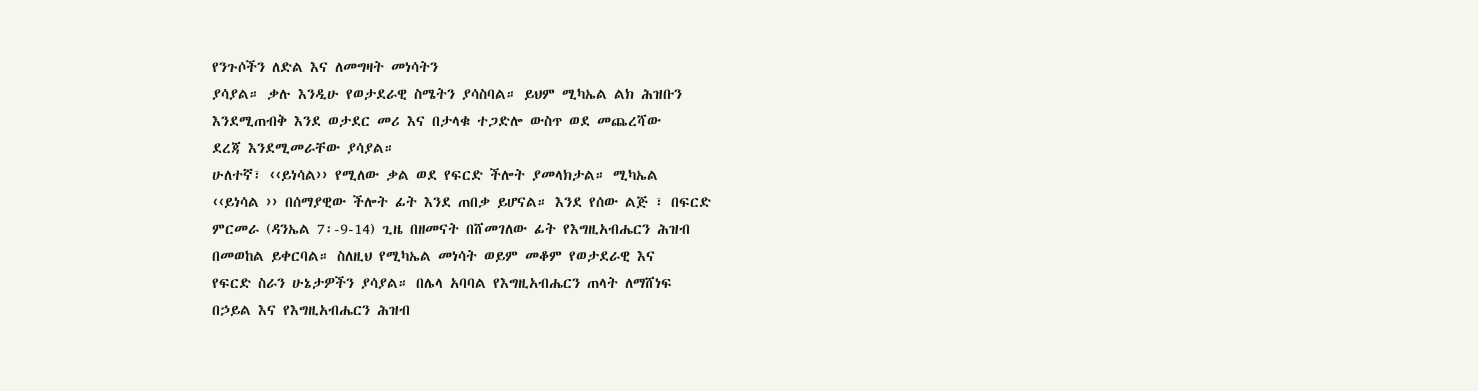የንጉሶችን ለድል እና ለመግዛት መነሳትን
ያሳያል። ቃሉ እንዲሁ የወታደራዊ ስሜትን ያሳስባል። ይህም ሚካኤል ልክ ሕዝቡን
እንደሚጠብቅ እንደ ወታደር መሪ እና በታላቁ ተጋድሎ ውስጥ ወደ መጨረሻው
ደረጃ እንደሚመራቸው ያሳያል።
ሁለተኛ፣ ‹‹ይነሳል›› የሚለው ቃል ወደ የፍርድ ችሎት ያመላክታል። ሚካኤል
‹‹ይነሳል ›› በሰማያዊው ችሎት ፊት እንደ ጠበቃ ይሆናል። እንደ የሰው ልጅ ፣ በፍርድ
ምርመራ (ዳንኤል 7፡-9-14) ጊዜ በዘመናት በሸመገለው ፊት የእግዚአብሔርን ሕዝብ
በመወከል ይቀርባል። ስለዚህ የሚካኤል መነሳት ወይም መቆም የወታደራዊ እና
የፍርድ ስራን ሁኔታዎችን ያሳያል። በሌላ አባባል የእግዚአብሔርን ጠላት ለማሸነፍ
በኃይል እና የእግዚአብሔርን ሕዝብ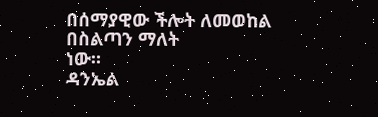በሰማያዊው ችሎት ለመወከል በስልጣን ማለት
ነው።
ዳንኤል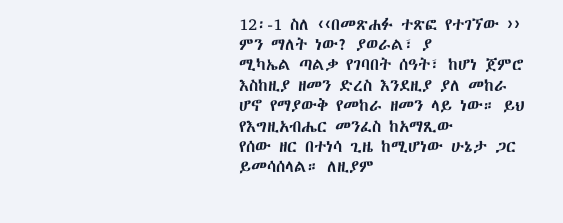12፡-1 ስለ ‹‹በመጽሐፉ ተጽፎ የተገኘው ›› ምን ማለት ነው? ያወራል፣ ያ
ሚካኤል ጣልቃ የገባበት ሰዓት፣ ከሆነ ጀምሮ እስከዚያ ዘመን ድረስ እንደዚያ ያለ መከራ
ሆኖ የማያውቅ የመከራ ዘመን ላይ ነው። ይህ የእግዚአብሔር መንፈስ ከአማጺው
የሰው ዘር በተነሳ ጊዜ ከሚሆነው ሁኔታ ጋር ይመሳሰላል። ለዚያም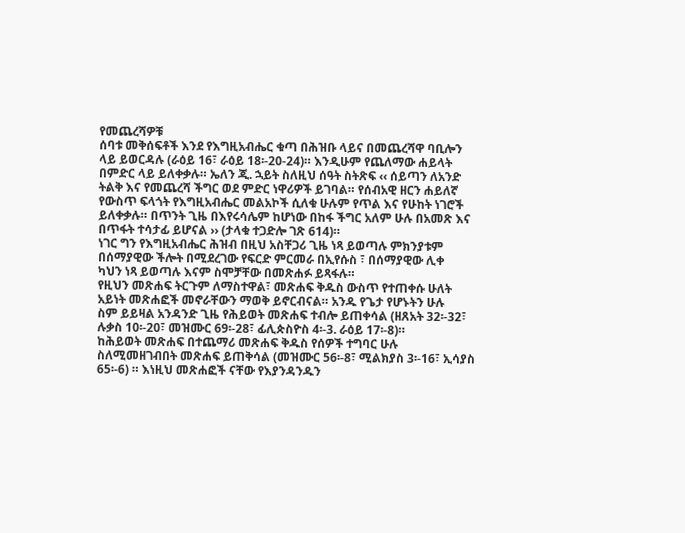የመጨረሻዎቹ
ሰባቱ መቅሰፍቶች እንደ የእግዚአብሔር ቁጣ በሕዝቡ ላይና በመጨረሻዋ ባቢሎን
ላይ ይወርዳሉ (ራዕይ 16፣ ራዕይ 18፡-20-24)። እንዲሁም የጨለማው ሐይላት
በምድር ላይ ይለቀቃሉ። ኤለን ጂ. ኋይት ስለዚህ ሰዓት ስትጽፍ ‹‹ ሰይጣን ለአንድ
ትልቅ እና የመጨረሻ ችግር ወደ ምድር ነዋሪዎች ይገባል። የሰብአዊ ዘርን ሐይለኛ
የውስጥ ፍላጎት የእግዚአብሔር መልአኮች ሲለቁ ሁሉም የጥል እና የሁከት ነገሮች
ይለቀቃሉ። በጥንት ጊዜ በእየሩሳሌም ከሆነው በከፋ ችግር አለም ሁሉ በአመጽ እና
በጥፋት ተሳታፊ ይሆናል ›› (ታላቁ ተጋድሎ ገጽ 614)።
ነገር ግን የእግዚአብሔር ሕዝብ በዚህ አስቸጋሪ ጊዜ ነጻ ይወጣሉ ምክንያቱም
በሰማያዊው ችሎት በሚደረገው የፍርድ ምርመራ በኢየሱስ ፣ በሰማያዊው ሊቀ
ካህን ነጻ ይወጣሉ እናም ስሞቻቸው በመጽሐፉ ይጻፋሉ።
የዚህን መጽሐፍ ትርጉም ለማስተዋል፣ መጽሐፍ ቅዱስ ውስጥ የተጠቀሱ ሁለት
አይነት መጽሐፎች መኖራቸውን ማወቅ ይኖርብናል። አንዱ የጌታ የሆኑትን ሁሉ
ስም ይይዛል አንዳንድ ጊዜ የሕይወት መጽሐፍ ተብሎ ይጠቀሳል (ዘጸአት 32፡-32፣
ሉቃስ 10፡-20፣ መዝሙር 69፡-28፣ ፊሊጵስዮስ 4፡-3. ራዕይ 17፡-8)።
ከሕይወት መጽሐፍ በተጨማሪ መጽሐፍ ቅዱስ የሰዎች ተግባር ሁሉ
ስለሚመዘገብበት መጽሐፍ ይጠቅሳል (መዝሙር 56፡-8፣ ሚልክያስ 3፡-16፣ ኢሳያስ
65፡-6) ። እነዚህ መጽሐፎች ናቸው የእያንዳንዱን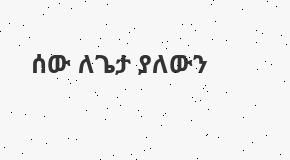ሰው ለጌታ ያለውን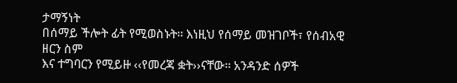ታማኝነት
በሰማይ ችሎት ፊት የሚወስኑት። እነዚህ የሰማይ መዝገቦች፣ የሰብአዊ ዘርን ስም
እና ተግባርን የሚይዙ ‹‹የመረጃ ቋት››ናቸው። አንዳንድ ሰዎች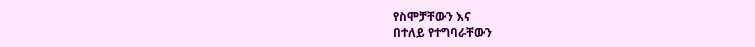የስሞቻቸውን እና
በተለይ የተግባራቸውን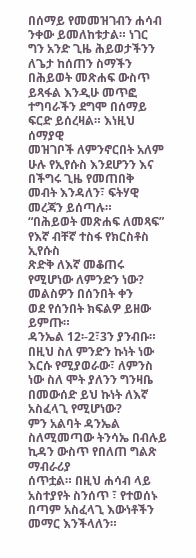በሰማይ የመመዝገብን ሐሳብ ንቀው ይመለከቱታል። ነገር
ግን አንድ ጊዜ ሕይወታችንን ለጌታ ከሰጠን ስማችን በሕይወት መጽሐፍ ውስጥ
ይጻፋል እንዲሁ መጥፎ ተግባራችን ደግሞ በሰማይ ፍርድ ይሰረዛል። እነዚህ ሰማያዊ
መዝገቦች ለምንኖርበት አለም ሁሉ የኢየሱስ እንደሆንን እና በችግሩ ጊዜ የመጠበቅ
መብት እንዳለን፣ ፍትሃዊ መረጃን ይሰጣሉ።
“በሕይወት መጽሐፍ ለመጻፍ” የእኛ ብቸኛ ተስፋ የክርስቶስ ኢየሱስ
ጽድቅ ለእኛ መቆጠሩ የሚሆነው ለምንድን ነው? መልስዎን በሰንበት ቀን
ወደ የሰንበት ክፍልዎ ይዘው ይምጡ።
ዳንኤል 12፡-2፣3ን ያንብቡ። በዚህ ስለ ምንድን ኩነት ነው እርሱ የሚያወራው፣ ለምንስ ነው ስለ ሞት ያለንን ግንዛቤ በመውሰድ ይህ ኩነት ለእኛ አስፈላጊ የሚሆነው?
ምን አልባት ዳንኤል ስለሚመጣው ትንሳኤ በብሉይ ኪዳን ውስጥ የበለጠ ግልጽ ማብራሪያ
ሰጥቷል። በዚህ ሐሳብ ላይ አስተያየት ስንሰጥ ፣ የተወሰኑ በጣም አስፈላጊ እውነቶችን
መማር እንችላለን።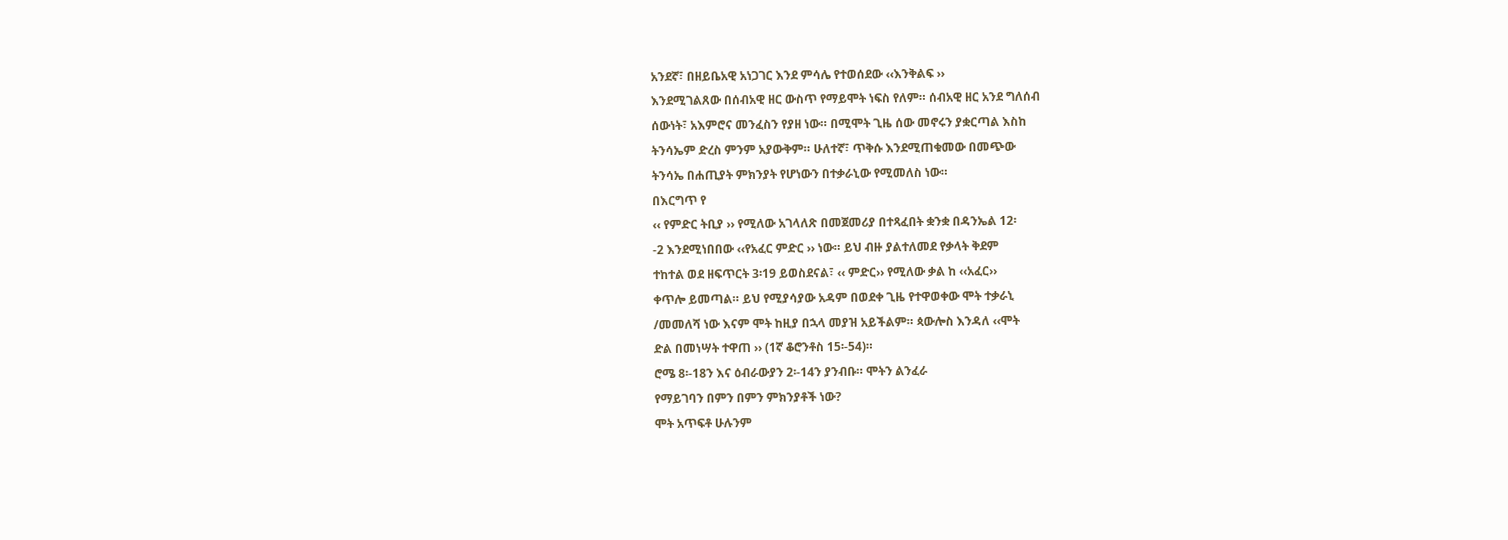አንደኛ፣ በዘይቤአዊ አነጋገር እንደ ምሳሌ የተወሰደው ‹‹እንቅልፍ ››
እንደሚገልጸው በሰብአዊ ዘር ውስጥ የማይሞት ነፍስ የለም። ሰብአዊ ዘር አንደ ግለሰብ
ሰውነት፣ አእምሮና መንፈስን የያዘ ነው። በሚሞት ጊዜ ሰው መኖሩን ያቋርጣል እስከ
ትንሳኤም ድረስ ምንም አያውቅም። ሁለተኛ፣ ጥቅሱ እንደሚጠቁመው በመጭው
ትንሳኤ በሐጢያት ምክንያት የሆነውን በተቃራኒው የሚመለስ ነው።
በእርግጥ የ
‹‹ የምድር ትቢያ ›› የሚለው አገላለጽ በመጀመሪያ በተጻፈበት ቋንቋ በዳንኤል 12፡
-2 እንደሚነበበው ‹‹የአፈር ምድር ›› ነው። ይህ ብዙ ያልተለመደ የቃላት ቅደም
ተከተል ወደ ዘፍጥርት 3፡19 ይወስደናል፣ ‹‹ ምድር›› የሚለው ቃል ከ ‹‹አፈር››
ቀጥሎ ይመጣል። ይህ የሚያሳያው አዳም በወደቀ ጊዜ የተዋወቀው ሞት ተቃራኒ
/መመለሻ ነው እናም ሞት ከዚያ በኋላ መያዝ አይችልም። ጳውሎስ እንዳለ ‹‹ሞት
ድል በመነሣት ተዋጠ ›› (1ኛ ቆሮንቶስ 15፡-54)።
ሮሜ 8፡-18ን እና ዕብራውያን 2፡-14ን ያንብቡ። ሞትን ልንፈራ
የማይገባን በምን በምን ምክንያቶች ነው?
ሞት አጥፍቶ ሁሉንም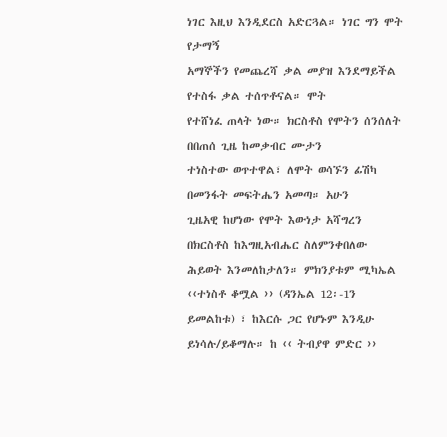ነገር እዚህ እንዲደርስ አድርጓል። ነገር ግን ሞት የታማኝ
አማኞችን የመጨረሻ ቃል መያዝ እንደማይችል የተስፋ ቃል ተሰጥቶናል። ሞት
የተሸነፈ ጠላት ነው። ክርስቶስ የሞትን ሰንሰለት በበጠሰ ጊዜ ከመቃብር ሙታን
ተነስተው ወጥተዋል፣ ለሞት ወሳኙን ፊሽካ በመንፋት መፍትሔን አመጣ። አሁን
ጊዜአዊ ከሆነው የሞት እውነታ አሻግረን በክርስቶስ ከእግዚአብሔር ስለምንቀበለው
ሕይወት እንመለከታለን። ምክንያቱም ሚካኤል ‹‹ተነስቶ ቆሟል ›› (ዳንኤል 12፡-1ን
ይመልከቱ) ፣ ከእርሱ ጋር የሆኑም እንዲሁ ይነሳሉ/ይቆማሉ። ከ ‹‹ ትብያዋ ምድር ››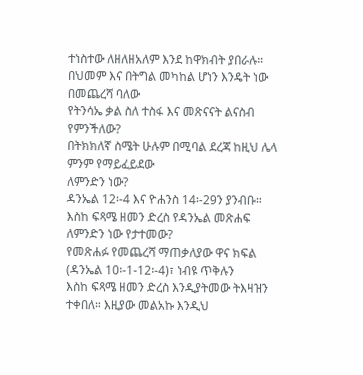ተነስተው ለዘለዘአለም እንደ ከዋክብት ያበራሉ።
በህመም እና በትግል መካከል ሆነን እንዴት ነው በመጨረሻ ባለው
የትንሳኤ ቃል ስለ ተስፋ እና መጽናናት ልናስብ የምንችለው?
በትክክለኛ ስሜት ሁሉም በሚባል ደረጃ ከዚህ ሌላ ምንም የማይፈይደው
ለምንድን ነው?
ዳንኤል 12፡-4 እና ዮሐንስ 14፡-29ን ያንብቡ። እስከ ፍጻሜ ዘመን ድረስ የዳንኤል መጽሐፍ ለምንድን ነው የታተመው?
የመጽሐፉ የመጨረሻ ማጠቃለያው ዋና ክፍል (ዳንኤል 10፡-1-12፡-4)፣ ነብዩ ጥቅሉን
እስከ ፍጻሜ ዘመን ድረስ እንዲያትመው ትእዛዝን ተቀበለ። እዚያው መልአኩ እንዲህ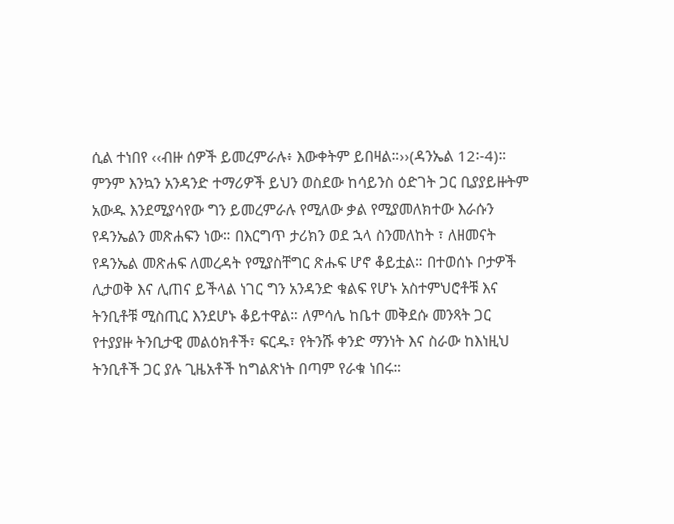ሲል ተነበየ ‹‹ብዙ ሰዎች ይመረምራሉ፥ እውቀትም ይበዛል።››(ዳንኤል 12፡-4)።
ምንም እንኳን አንዳንድ ተማሪዎች ይህን ወስደው ከሳይንስ ዕድገት ጋር ቢያያይዙትም
አውዱ እንደሚያሳየው ግን ይመረምራሉ የሚለው ቃል የሚያመለክተው እራሱን
የዳንኤልን መጽሐፍን ነው። በእርግጥ ታሪክን ወደ ኋላ ስንመለከት ፣ ለዘመናት
የዳንኤል መጽሐፍ ለመረዳት የሚያስቸግር ጽሑፍ ሆኖ ቆይቷል። በተወሰኑ ቦታዎች
ሊታወቅ እና ሊጠና ይችላል ነገር ግን አንዳንድ ቁልፍ የሆኑ አስተምህሮቶቹ እና
ትንቢቶቹ ሚስጢር እንደሆኑ ቆይተዋል። ለምሳሌ ከቤተ መቅደሱ መንጻት ጋር
የተያያዙ ትንቢታዊ መልዕክቶች፣ ፍርዱ፣ የትንሹ ቀንድ ማንነት እና ስራው ከእነዚህ
ትንቢቶች ጋር ያሉ ጊዜአቶች ከግልጽነት በጣም የራቁ ነበሩ።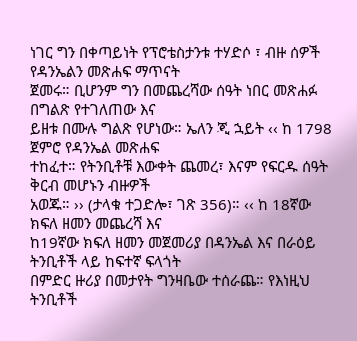ነገር ግን በቀጣይነት የፕሮቴስታንቱ ተሃድሶ ፣ ብዙ ሰዎች የዳንኤልን መጽሐፍ ማጥናት
ጀመሩ። ቢሆንም ግን በመጨረሻው ሰዓት ነበር መጽሐፉ በግልጽ የተገለጠው እና
ይዘቱ በሙሉ ግልጽ የሆነው። ኤለን ጂ ኋይት ‹‹ ከ 1798 ጀምሮ የዳንኤል መጽሐፍ
ተከፈተ። የትንቢቶቹ እውቀት ጨመረ፣ እናም የፍርዱ ሰዓት ቅርብ መሆኑን ብዙዎች
አወጁ። ›› (ታላቁ ተጋድሎ፣ ገጽ 356)። ‹‹ ከ 18ኛው ክፍለ ዘመን መጨረሻ እና
ከ19ኛው ክፍለ ዘመን መጀመሪያ በዳንኤል እና በራዕይ ትንቢቶች ላይ ከፍተኛ ፍላጎት
በምድር ዙሪያ በመታየት ግንዛቤው ተሰራጨ። የእነዚህ ትንቢቶች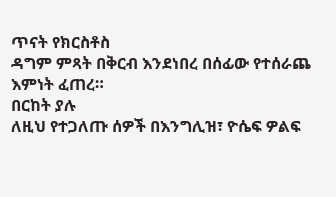ጥናት የክርስቶስ
ዳግም ምጻት በቅርብ እንደነበረ በሰፊው የተሰራጨ እምነት ፈጠረ።
በርከት ያሉ
ለዚህ የተጋለጡ ሰዎች በእንግሊዝ፣ ዮሴፍ ዎልፍ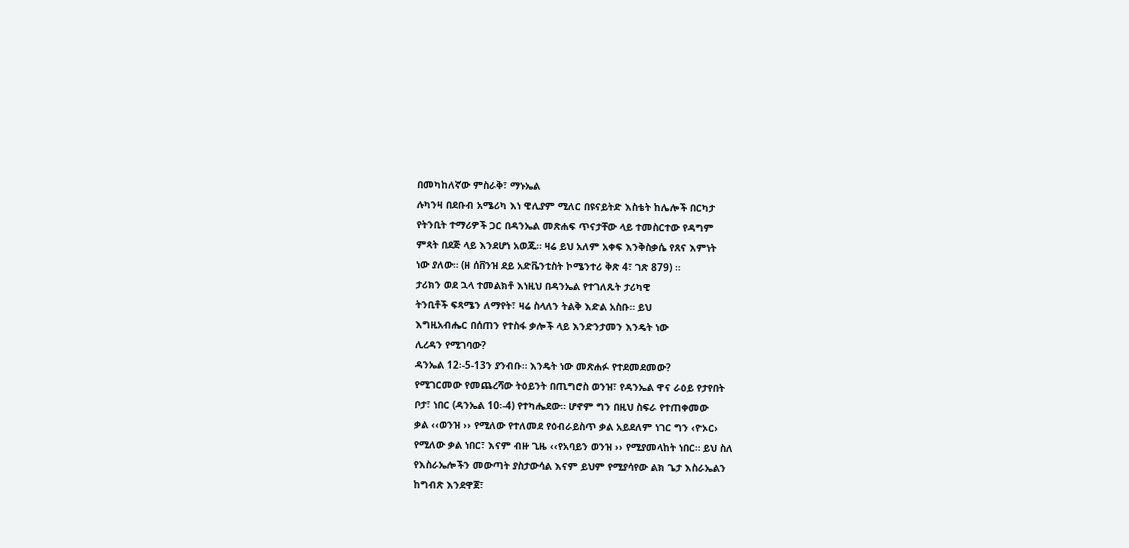በመካከለኛው ምስራቅ፣ ማኑኤል
ሉካንዛ በደቡብ አሜሪካ እነ ዊሊያም ሚለር በዩናይትድ እስቴት ከሌሎች በርካታ
የትንቢት ተማሪዎች ጋር በዳንኤል መጽሐፍ ጥናታቸው ላይ ተመስርተው የዳግም
ምጻት በደጅ ላይ እንደሆነ አወጁ። ዛሬ ይህ አለም አቀፍ እንቅስቃሴ የጸና እምነት
ነው ያለው። (ዘ ሰቨንዝ ደይ አድቬንቲስት ኮሜንተሪ ቅጽ 4፣ ገጽ 879) ።
ታሪክን ወደ ኋላ ተመልክቶ እነዚህ በዳንኤል የተገለጹት ታሪካዊ
ትንቢቶች ፍጻሜን ለማየት፣ ዛሬ ስላለን ትልቅ እድል አስቡ። ይህ
እግዚአብሔር በሰጠን የተስፋ ቃሎች ላይ እንድንታመን እንዴት ነው
ሊረዳን የሚገባው?
ዳንኤል 12፡-5-13ን ያንብቡ። እንዴት ነው መጽሐፉ የተደመደመው?
የሚገርመው የመጨረሻው ትዕይንት በጢግሮስ ወንዝ፣ የዳንኤል ዋና ራዕይ የታየበት
ቦታ፣ ነበር (ዳንኤል 10፡-4) የተካሔደው። ሆኖም ግን በዚህ ስፍራ የተጠቀመው
ቃል ‹‹ወንዝ ›› የሚለው የተለመደ የዕብራይስጥ ቃል አይደለም ነገር ግን ‹ዮኦር›
የሚለው ቃል ነበር፣ እናም ብዙ ጊዜ ‹‹የአባይን ወንዝ ›› የሚያመላከት ነበር። ይህ ስለ
የእስራኤሎችን መውጣት ያስታውሳል እናም ይህም የሚያሳየው ልክ ጌታ እስራኤልን
ከግብጽ እንደዋጀ፣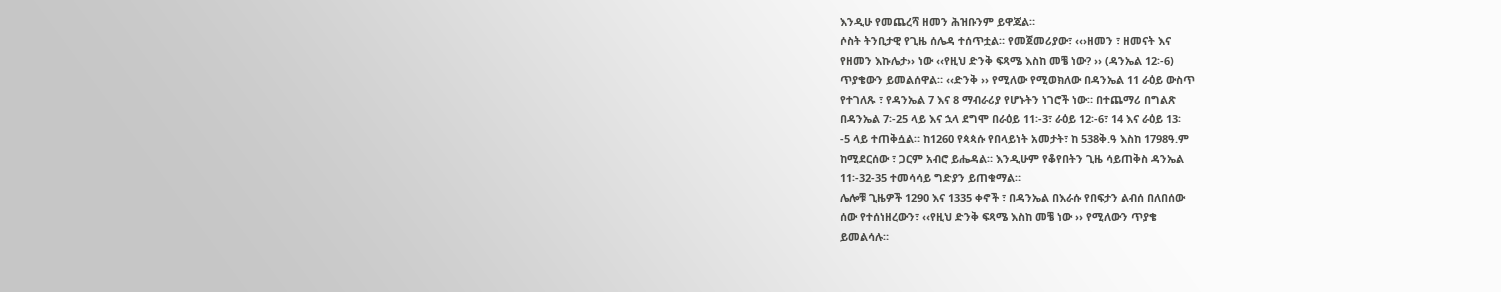እንዲሁ የመጨረሻ ዘመን ሕዝቡንም ይዋጃል።
ሶስት ትንቢታዊ የጊዜ ሰሌዳ ተሰጥቷል። የመጀመሪያው፣ ‹‹›ዘመን ፣ ዘመናት እና
የዘመን እኩሌታ›› ነው ‹‹የዚህ ድንቅ ፍጻሜ እስከ መቼ ነው? ›› (ዳንኤል 12፡-6)
ጥያቄውን ይመልሰዋል። ‹‹ድንቅ ›› የሚለው የሚወክለው በዳንኤል 11 ራዕይ ውስጥ
የተገለጹ ፣ የዳንኤል 7 እና 8 ማብራሪያ የሆኑትን ነገሮች ነው። በተጨማሪ በግልጽ
በዳንኤል 7፡-25 ላይ እና ኋላ ደግሞ በራዕይ 11፡-3፣ ራዕይ 12፡-6፣ 14 እና ራዕይ 13፡
-5 ላይ ተጠቅሷል። ከ1260 የጳጳሱ የበላይነት አመታት፣ ከ 538ቅ.ዓ እስከ 1798ዓ.ም
ከሚደርሰው ፣ ጋርም አብሮ ይሔዳል። እንዲሁም የቆየበትን ጊዜ ሳይጠቅስ ዳንኤል
11፡-32-35 ተመሳሳይ ግድያን ይጠቁማል።
ሌሎቹ ጊዜዎች 1290 እና 1335 ቀኖች ፣ በዳንኤል በእራሱ የበፍታን ልብሰ በለበሰው
ሰው የተሰነዘረውን፣ ‹‹የዚህ ድንቅ ፍጻሜ እስከ መቼ ነው ›› የሚለውን ጥያቄ
ይመልሳሉ።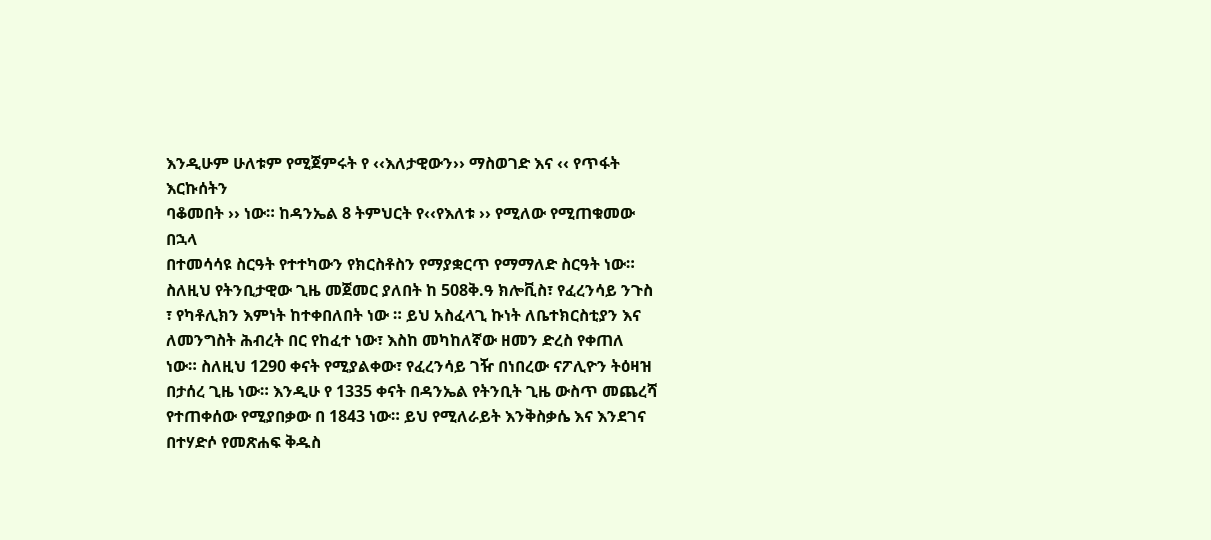እንዲሁም ሁለቱም የሚጀምሩት የ ‹‹እለታዊውን›› ማስወገድ እና ‹‹ የጥፋት እርኩሰትን
ባቆመበት ›› ነው። ከዳንኤል 8 ትምህርት የ‹‹የእለቱ ›› የሚለው የሚጠቁመው በኋላ
በተመሳሳዩ ስርዓት የተተካውን የክርስቶስን የማያቋርጥ የማማለድ ስርዓት ነው።
ስለዚህ የትንቢታዊው ጊዜ መጀመር ያለበት ከ 508ቅ.ዓ ክሎቪስ፣ የፈረንሳይ ንጉስ
፣ የካቶሊክን እምነት ከተቀበለበት ነው ። ይህ አስፈላጊ ኩነት ለቤተክርስቲያን እና
ለመንግስት ሕብረት በር የከፈተ ነው፣ እስከ መካከለኛው ዘመን ድረስ የቀጠለ
ነው። ስለዚህ 1290 ቀናት የሚያልቀው፣ የፈረንሳይ ገዥ በነበረው ናፖሊዮን ትዕዛዝ
በታሰረ ጊዜ ነው። እንዲሁ የ 1335 ቀናት በዳንኤል የትንቢት ጊዜ ውስጥ መጨረሻ
የተጠቀሰው የሚያበቃው በ 1843 ነው። ይህ የሚለራይት እንቅስቃሴ እና እንደገና
በተሃድሶ የመጽሐፍ ቅዱስ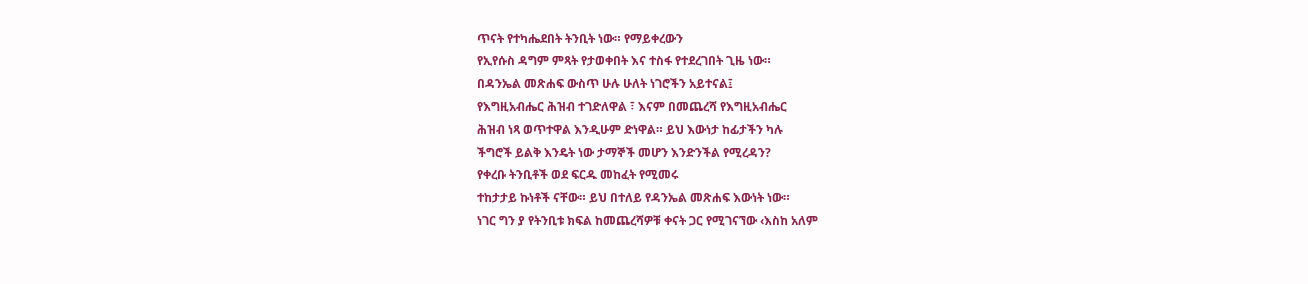ጥናት የተካሔደበት ትንቢት ነው። የማይቀረውን
የኢየሱስ ዳግም ምጻት የታወቀበት እና ተስፋ የተደረገበት ጊዜ ነው።
በዳንኤል መጽሐፍ ውስጥ ሁሉ ሁለት ነገሮችን አይተናል፤
የእግዚአብሔር ሕዝብ ተገድለዋል ፣ እናም በመጨረሻ የእግዚአብሔር
ሕዝብ ነጻ ወጥተዋል እንዲሁም ድነዋል። ይህ እውነታ ከፊታችን ካሉ
ችግሮች ይልቅ እንዴት ነው ታማኞች መሆን እንድንችል የሚረዳን?
የቀረቡ ትንቢቶች ወደ ፍርዱ መከፈት የሚመሩ
ተከታታይ ኩነቶች ናቸው። ይህ በተለይ የዳንኤል መጽሐፍ እውነት ነው።
ነገር ግን ያ የትንቢቱ ክፍል ከመጨረሻዎቹ ቀናት ጋር የሚገናኘው ‹እስከ አለም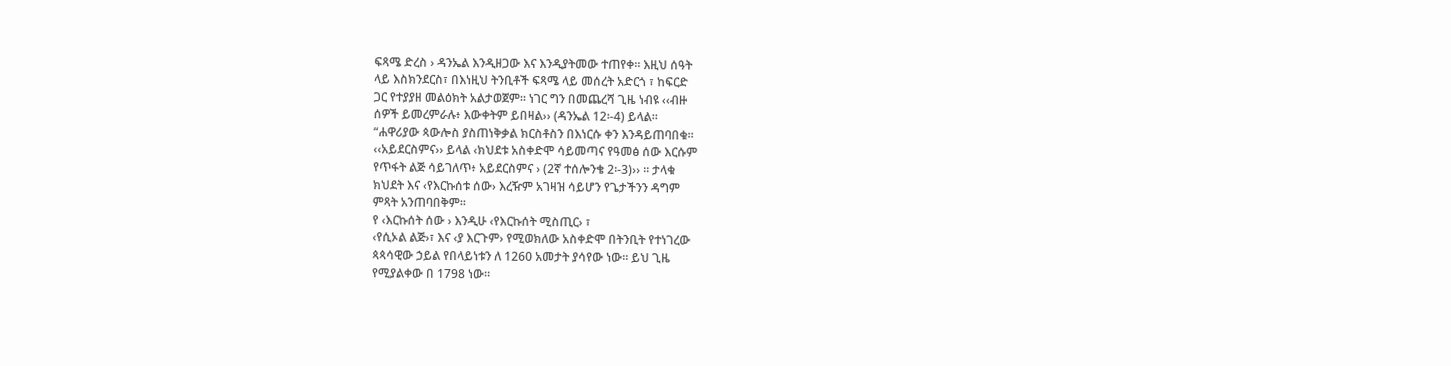ፍጻሜ ድረስ › ዳንኤል እንዲዘጋው እና እንዲያትመው ተጠየቀ። እዚህ ሰዓት
ላይ እስክንደርስ፣ በእነዚህ ትንቢቶች ፍጻሜ ላይ መሰረት አድርጎ ፣ ከፍርድ
ጋር የተያያዘ መልዕክት አልታወጀም። ነገር ግን በመጨረሻ ጊዜ ነብዩ ‹‹ብዙ
ሰዎች ይመረምራሉ፥ እውቀትም ይበዛል›› (ዳንኤል 12፡-4) ይላል።
“ሐዋሪያው ጳውሎስ ያስጠነቅቃል ክርስቶስን በእነርሱ ቀን እንዳይጠባበቁ።
‹‹አይደርስምና›› ይላል ‹ክህደቱ አስቀድሞ ሳይመጣና የዓመፅ ሰው እርሱም
የጥፋት ልጅ ሳይገለጥ፥ አይደርስምና › (2ኛ ተሰሎንቄ 2፡-3)›› ። ታላቁ
ክህደት እና ‹የእርኩሰቱ ሰው› እረዥም አገዛዝ ሳይሆን የጌታችንን ዳግም
ምጻት አንጠባበቅም።
የ ‹እርኩሰት ሰው › እንዲሁ ‹የእርኩሰት ሚስጢር› ፣
‹የሲኦል ልጅ›፣ እና ‹ያ እርጉም› የሚወክለው አስቀድሞ በትንቢት የተነገረው
ጳጳሳዊው ኃይል የበላይነቱን ለ 1260 አመታት ያሳየው ነው። ይህ ጊዜ
የሚያልቀው በ 1798 ነው።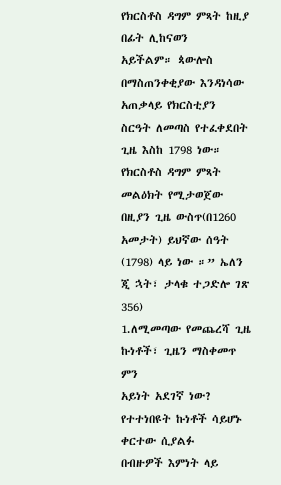የክርስቶስ ዳግም ምጻት ከዚያ በፊት ሊከናወን
አይችልም። ጳውሎስ በማስጠንቀቂያው እንዳነሳው አጠቃላይ የክርስቲያን
ስርዓት ለመጣስ የተፈቀደበት ጊዜ እስከ 1798 ነው። የክርስቶስ ዳግም ምጻት
መልዕክት የሚታወጀው በዚያን ጊዜ ውስጥ(በ1260 አመታት) ይህኛው ሰዓት
(1798) ላይ ነው ።” ኤለን ጂ ኋት፣ ታላቁ ተጋድሎ ገጽ 356)
1.ለሚመጣው የመጨረሻ ጊዜ ኩነቶች፣ ጊዜን ማስቀመጥ ምን
አይነት አደገኛ ነው? የተተነበዩት ኩነቶች ሳይሆኑ ቀርተው ሲያልፉ
በብዙዎች እምነት ላይ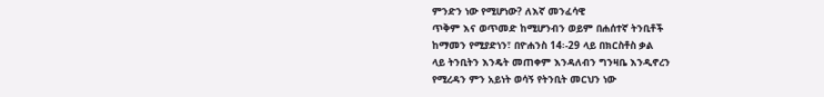ምንድን ነው የሚሆነው? ለእኛ መንፈሳዊ
ጥቅም እና ወጥመድ ከሚሆንብን ወይም በሐሰተኛ ትንቢቶች
ከማመን የሚያድነን፣ በዮሐንስ 14፡-29 ላይ በክርስቶስ ቃል
ላይ ትንቢትን እንዴት መጠቀም እንዳለብን ግንዛቤ እንዲኖረን
የሚረዳን ምን አይነት ወሳኝ የትንቢት መርህን ነው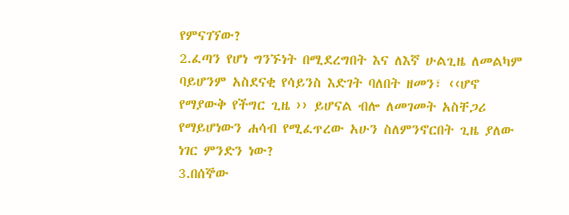የምናገኘው?
2.ፈጣን የሆነ ግንኙነት በሚደረግበት እና ለእኛ ሁልጊዜ ለመልካም
ባይሆንም አስደናቂ የሳይንስ እድገት ባለበት ዘመን፣ ‹‹ሆኖ
የማያውቅ የችግር ጊዜ ›› ይሆናል ብሎ ለመገመት አስቸጋሪ
የማይሆነውን ሐሳብ የሚፈጥረው አሁን ስለምንኖርበት ጊዜ ያለው
ነገር ምንድን ነው?
3.በሰኞው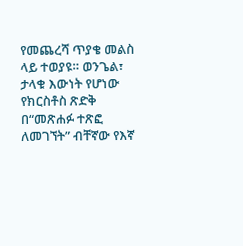የመጨረሻ ጥያቄ መልስ ላይ ተወያዩ። ወንጌል፣
ታላቁ እውነት የሆነው የክርስቶስ ጽድቅ በ“መጽሐፉ ተጽፎ
ለመገኘት” ብቸኛው የእኛ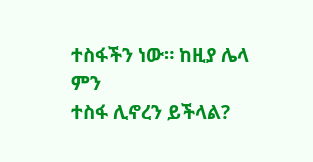ተስፋችን ነው። ከዚያ ሌላ ምን
ተስፋ ሊኖረን ይችላል?